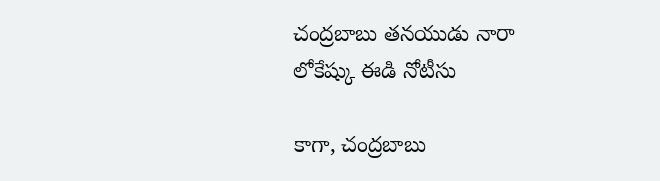చంద్రబాబు తనయుడు నారా లోకేష్కు ఈడి నోటీసు

కాగా, చంద్రబాబు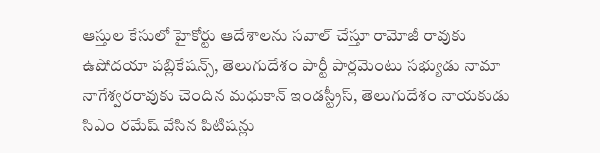ఆస్తుల కేసులో హైకోర్టు ఆదేశాలను సవాల్ చేస్తూ రామోజీ రావుకు ఉషోదయా పబ్లికేషన్స్, తెలుగుదేశం పార్టీ పార్లమెంటు సభ్యుడు నామా నాగేశ్వరరావుకు చెందిన మధుకాన్ ఇండస్ట్రీస్, తెలుగుదేశం నాయకుడు సిఎం రమేష్ వేసిన పిటిషన్లు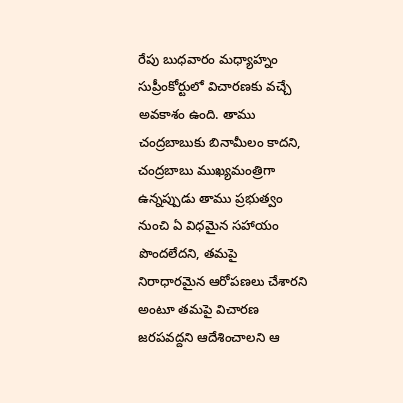రేపు బుధవారం మధ్యాహ్నం సుప్రీంకోర్టులో విచారణకు వచ్చే అవకాశం ఉంది. తాము చంద్రబాబుకు బినామీలం కాదని, చంద్రబాబు ముఖ్యమంత్రిగా ఉన్నప్పుడు తాము ప్రభుత్వం నుంచి ఏ విధమైన సహాయం పొందలేదని, తమపై నిరాధారమైన ఆరోపణలు చేశారని అంటూ తమపై విచారణ జరపవద్దని ఆదేశించాలని ఆ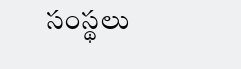సంస్థలు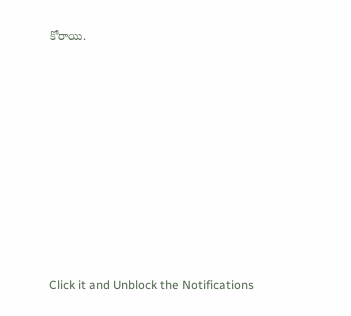కోరాయి.












Click it and Unblock the Notifications